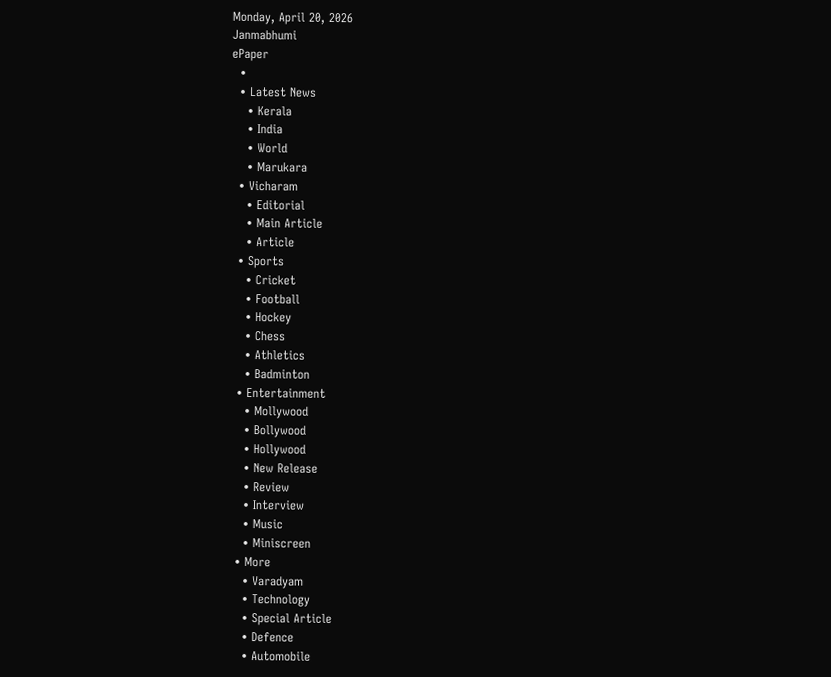Monday, April 20, 2026
Janmabhumi
ePaper
  •
  • Latest News
    • Kerala
    • India
    • World
    • Marukara
  • Vicharam
    • Editorial
    • Main Article
    • Article
  • Sports
    • Cricket
    • Football
    • Hockey
    • Chess
    • Athletics
    • Badminton
  • Entertainment
    • Mollywood
    • Bollywood
    • Hollywood
    • New Release
    • Review
    • Interview
    • Music
    • Miniscreen
  • More
    • Varadyam
    • Technology
    • Special Article
    • Defence
    • Automobile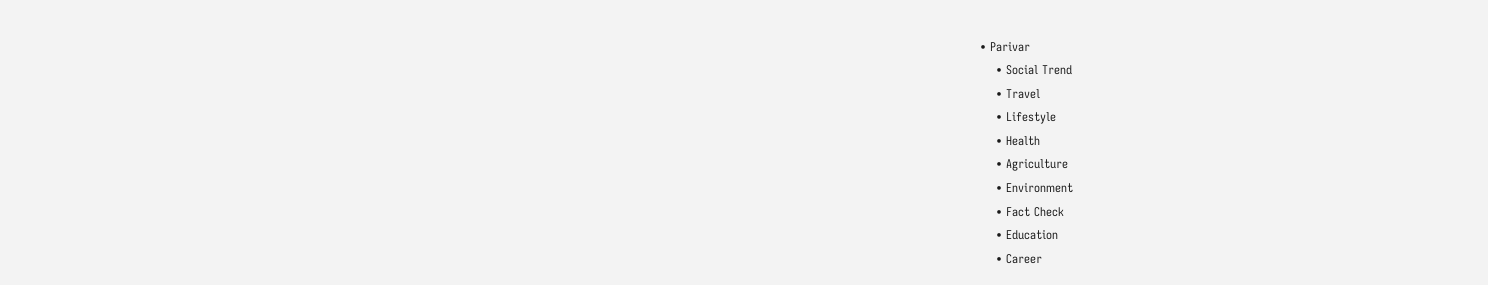• Parivar
    • Social Trend
    • Travel
    • Lifestyle
    • Health
    • Agriculture
    • Environment
    • Fact Check
    • Education
    • Career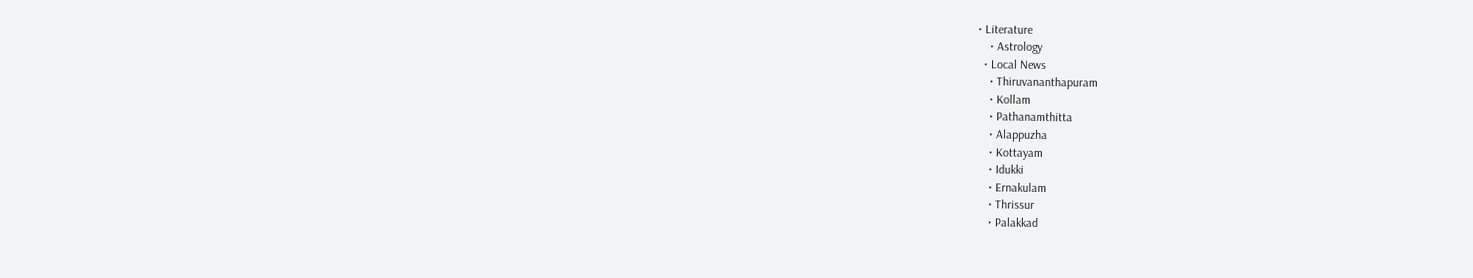• Literature
    • Astrology
  • Local News
    • Thiruvananthapuram
    • Kollam
    • Pathanamthitta
    • Alappuzha
    • Kottayam
    • Idukki
    • Ernakulam
    • Thrissur
    • Palakkad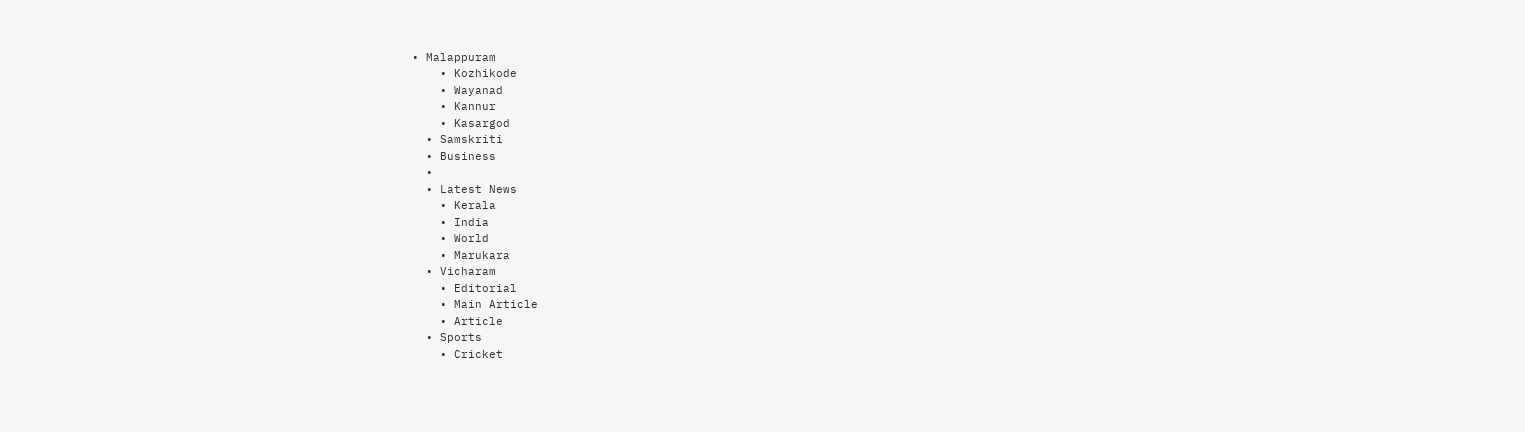• Malappuram
    • Kozhikode
    • Wayanad
    • Kannur
    • Kasargod
  • Samskriti
  • Business
  •
  • Latest News
    • Kerala
    • India
    • World
    • Marukara
  • Vicharam
    • Editorial
    • Main Article
    • Article
  • Sports
    • Cricket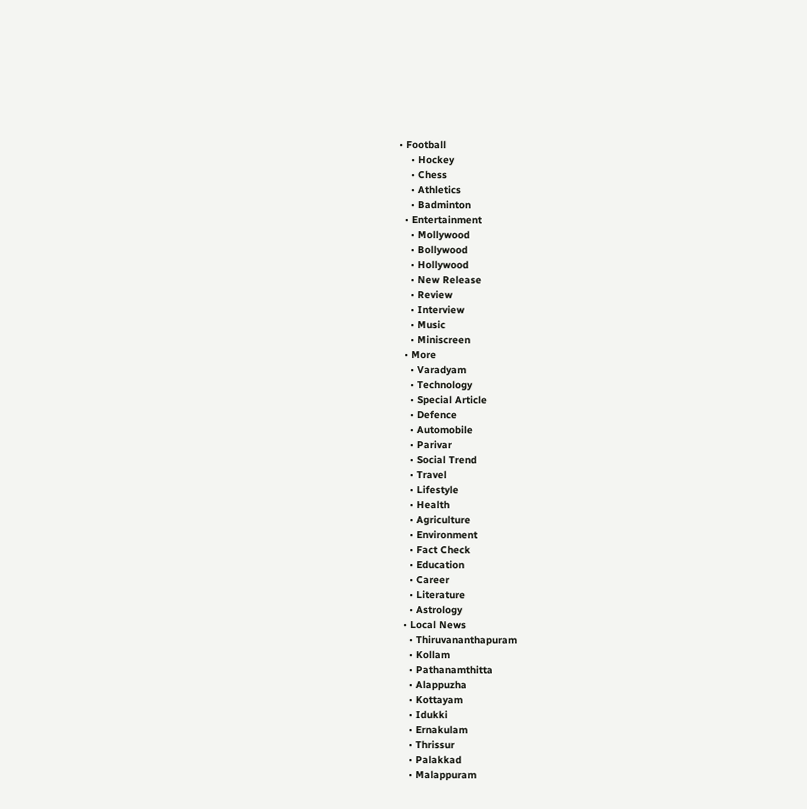• Football
    • Hockey
    • Chess
    • Athletics
    • Badminton
  • Entertainment
    • Mollywood
    • Bollywood
    • Hollywood
    • New Release
    • Review
    • Interview
    • Music
    • Miniscreen
  • More
    • Varadyam
    • Technology
    • Special Article
    • Defence
    • Automobile
    • Parivar
    • Social Trend
    • Travel
    • Lifestyle
    • Health
    • Agriculture
    • Environment
    • Fact Check
    • Education
    • Career
    • Literature
    • Astrology
  • Local News
    • Thiruvananthapuram
    • Kollam
    • Pathanamthitta
    • Alappuzha
    • Kottayam
    • Idukki
    • Ernakulam
    • Thrissur
    • Palakkad
    • Malappuram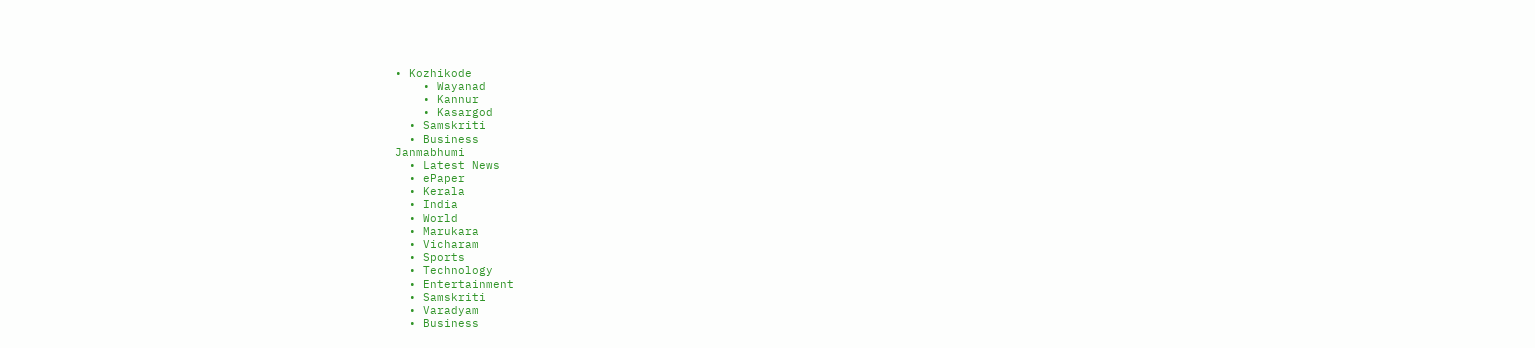• Kozhikode
    • Wayanad
    • Kannur
    • Kasargod
  • Samskriti
  • Business
Janmabhumi
  • Latest News
  • ePaper
  • Kerala
  • India
  • World
  • Marukara
  • Vicharam
  • Sports
  • Technology
  • Entertainment
  • Samskriti
  • Varadyam
  • Business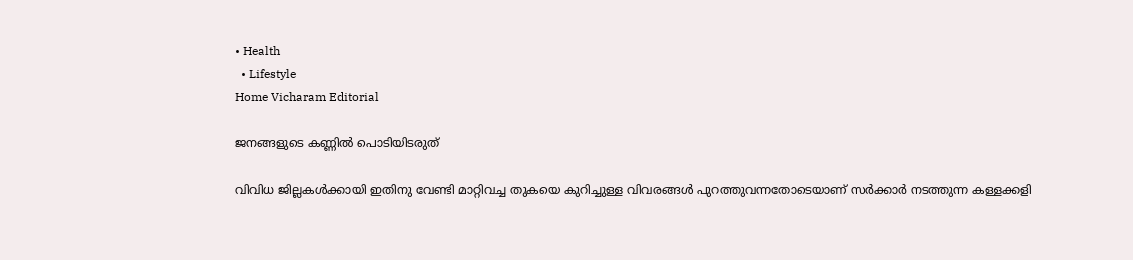• Health
  • Lifestyle
Home Vicharam Editorial

ജനങ്ങളുടെ കണ്ണില്‍ പൊടിയിടരുത്

വിവിധ ജില്ലകള്‍ക്കായി ഇതിനു വേണ്ടി മാറ്റിവച്ച തുകയെ കുറിച്ചുള്ള വിവരങ്ങള്‍ പുറത്തുവന്നതോടെയാണ് സര്‍ക്കാര്‍ നടത്തുന്ന കള്ളക്കളി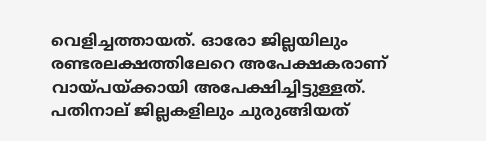വെളിച്ചത്തായത്. ഓരോ ജില്ലയിലും രണ്ടരലക്ഷത്തിലേറെ അപേക്ഷകരാണ് വായ്‌പയ്‌ക്കായി അപേക്ഷിച്ചിട്ടുള്ളത്. പതിനാല് ജില്ലകളിലും ചുരുങ്ങിയത്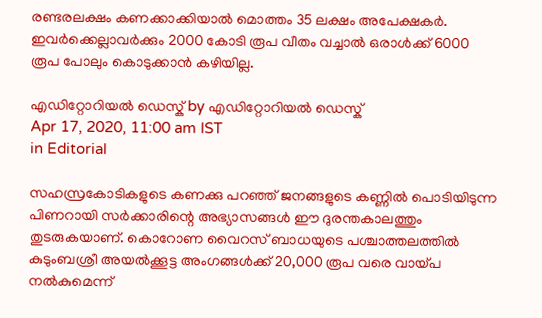രണ്ടരലക്ഷം കണക്കാക്കിയാല്‍ മൊത്തം 35 ലക്ഷം അപേക്ഷകര്‍. ഇവര്‍ക്കെല്ലാവര്‍ക്കും 2000 കോടി രൂപ വീതം വച്ചാല്‍ ഒരാള്‍ക്ക് 6000 രൂപ പോലും കൊടുക്കാന്‍ കഴിയില്ല.

എഡിറ്റോറിയൽ ഡെസ്ക് by എഡിറ്റോറിയൽ ഡെസ്ക്
Apr 17, 2020, 11:00 am IST
in Editorial

സഹസ്രകോടികളുടെ കണക്കു പറഞ്ഞ് ജനങ്ങളുടെ കണ്ണില്‍ പൊടിയിടുന്ന പിണറായി സര്‍ക്കാരിന്റെ അഭ്യാസങ്ങള്‍ ഈ ദുരന്തകാലത്തും തുടരുകയാണ്. കൊറോണ വൈറസ് ബാധയുടെ പശ്ചാത്തലത്തില്‍ കുടുംബശ്രീ അയല്‍ക്കൂട്ട അംഗങ്ങള്‍ക്ക് 20,000 രൂപ വരെ വായ്‌പ നല്‍കുമെന്ന്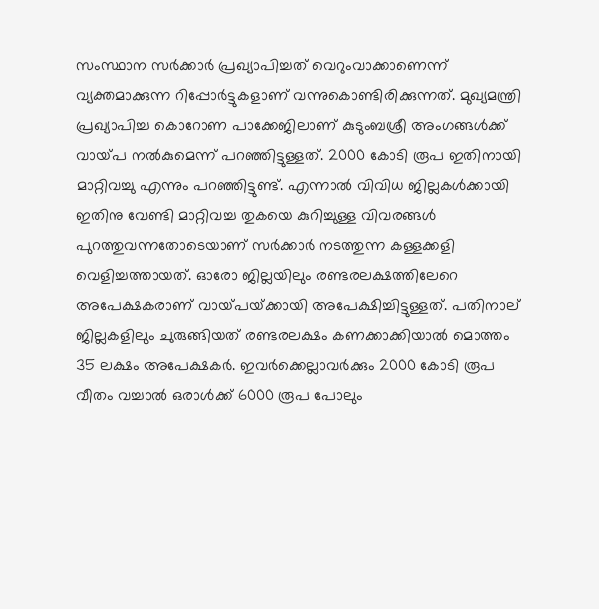സംസ്ഥാന സര്‍ക്കാര്‍ പ്രഖ്യാപിച്ചത് വെറുംവാക്കാണെന്ന് വ്യക്തമാക്കുന്ന റിപ്പോര്‍ട്ടുകളാണ് വന്നുകൊണ്ടിരിക്കുന്നത്. മുഖ്യമന്ത്രി പ്രഖ്യാപിച്ച കൊറോണ പാക്കേജിലാണ് കുടുംബശ്രീ അംഗങ്ങള്‍ക്ക് വായ്‌പ നല്‍കുമെന്ന് പറഞ്ഞിട്ടുള്ളത്. 2000 കോടി രൂപ ഇതിനായി മാറ്റിവച്ചു എന്നും പറഞ്ഞിട്ടുണ്ട്. എന്നാല്‍ വിവിധ ജില്ലകള്‍ക്കായി ഇതിനു വേണ്ടി മാറ്റിവച്ച തുകയെ കുറിച്ചുള്ള വിവരങ്ങള്‍ പുറത്തുവന്നതോടെയാണ് സര്‍ക്കാര്‍ നടത്തുന്ന കള്ളക്കളി വെളിച്ചത്തായത്. ഓരോ ജില്ലയിലും രണ്ടരലക്ഷത്തിലേറെ അപേക്ഷകരാണ് വായ്‌പയ്‌ക്കായി അപേക്ഷിച്ചിട്ടുള്ളത്. പതിനാല് ജില്ലകളിലും ചുരുങ്ങിയത് രണ്ടരലക്ഷം കണക്കാക്കിയാല്‍ മൊത്തം 35 ലക്ഷം അപേക്ഷകര്‍. ഇവര്‍ക്കെല്ലാവര്‍ക്കും 2000 കോടി രൂപ വീതം വച്ചാല്‍ ഒരാള്‍ക്ക് 6000 രൂപ പോലും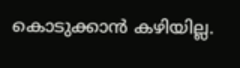കൊടുക്കാന്‍ കഴിയില്ല.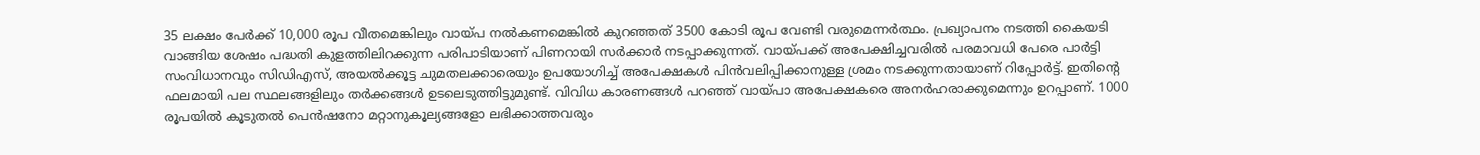35 ലക്ഷം പേര്‍ക്ക് 10,000 രൂപ വീതമെങ്കിലും വായ്‌പ നല്‍കണമെങ്കില്‍ കുറഞ്ഞത് 3500 കോടി രൂപ വേണ്ടി വരുമെന്നര്‍ത്ഥം. പ്രഖ്യാപനം നടത്തി കൈയടി വാങ്ങിയ ശേഷം പദ്ധതി കുളത്തിലിറക്കുന്ന പരിപാടിയാണ് പിണറായി സര്‍ക്കാര്‍ നടപ്പാക്കുന്നത്. വായ്‌പക്ക് അപേക്ഷിച്ചവരില്‍ പരമാവധി പേരെ പാര്‍ട്ടി സംവിധാനവും സിഡിഎസ്, അയല്‍ക്കൂട്ട ചുമതലക്കാരെയും ഉപയോഗിച്ച് അപേക്ഷകള്‍ പിന്‍വലിപ്പിക്കാനുള്ള ശ്രമം നടക്കുന്നതായാണ് റിപ്പോര്‍ട്ട്. ഇതിന്റെ ഫലമായി പല സ്ഥലങ്ങളിലും തര്‍ക്കങ്ങള്‍ ഉടലെടുത്തിട്ടുമുണ്ട്. വിവിധ കാരണങ്ങള്‍ പറഞ്ഞ് വായ്‌പാ അപേക്ഷകരെ അനര്‍ഹരാക്കുമെന്നും ഉറപ്പാണ്. 1000 രൂപയില്‍ കൂടുതല്‍ പെന്‍ഷനോ മറ്റാനുകൂല്യങ്ങളോ ലഭിക്കാത്തവരും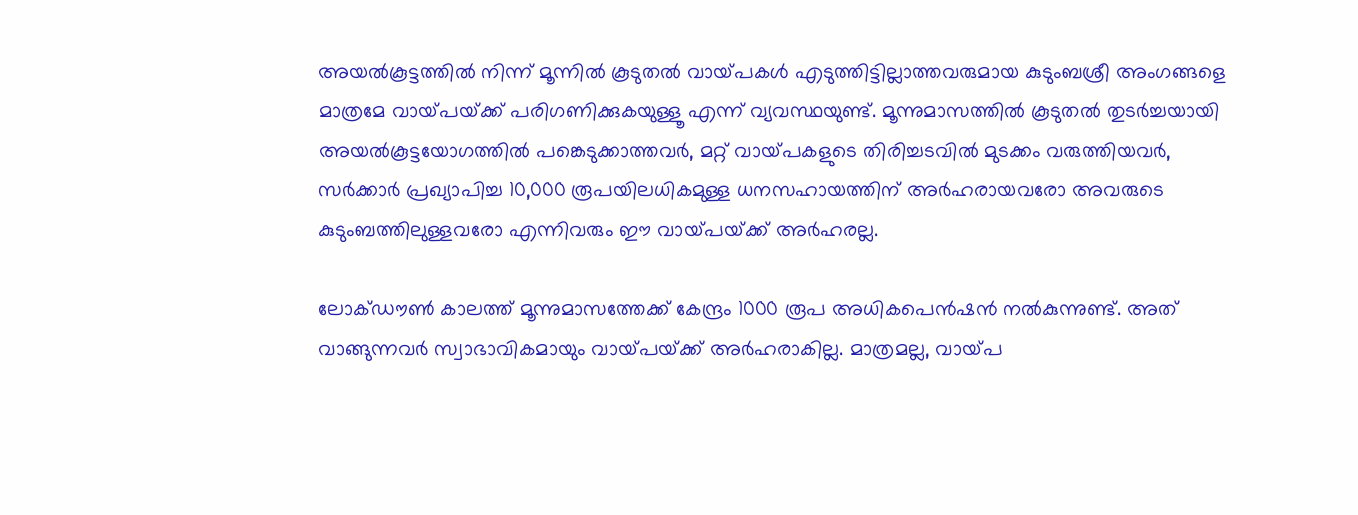അയല്‍കൂട്ടത്തില്‍ നിന്ന് മൂന്നില്‍ കൂടുതല്‍ വായ്‌പകള്‍ എടുത്തിട്ടില്ലാത്തവരുമായ കുടുംബശ്രീ അംഗങ്ങളെ മാത്രമേ വായ്‌പയ്‌ക്ക് പരിഗണിക്കുകയുള്ളൂ എന്ന് വ്യവസ്ഥയുണ്ട്. മൂന്നുമാസത്തില്‍ കൂടുതല്‍ തുടര്‍ച്ചയായി അയല്‍കൂട്ടയോഗത്തില്‍ പങ്കെടുക്കാത്തവര്‍, മറ്റ് വായ്‌പകളുടെ തിരിച്ചടവില്‍ മുടക്കം വരുത്തിയവര്‍, സര്‍ക്കാര്‍ പ്രഖ്യാപിച്ച 10,000 രൂപയിലധികമുള്ള ധനസഹായത്തിന് അര്‍ഹരായവരോ അവരുടെ കുടുംബത്തിലുള്ളവരോ എന്നിവരും ഈ വായ്‌പയ്‌ക്ക് അര്‍ഹരല്ല.

ലോക്ഡൗണ്‍ കാലത്ത് മൂന്നുമാസത്തേക്ക് കേന്ദ്രം 1000 രൂപ അധികപെന്‍ഷന്‍ നല്‍കുന്നുണ്ട്. അത് വാങ്ങുന്നവര്‍ സ്വാഭാവികമായും വായ്‌പയ്‌ക്ക് അര്‍ഹരാകില്ല. മാത്രമല്ല, വായ്‌പ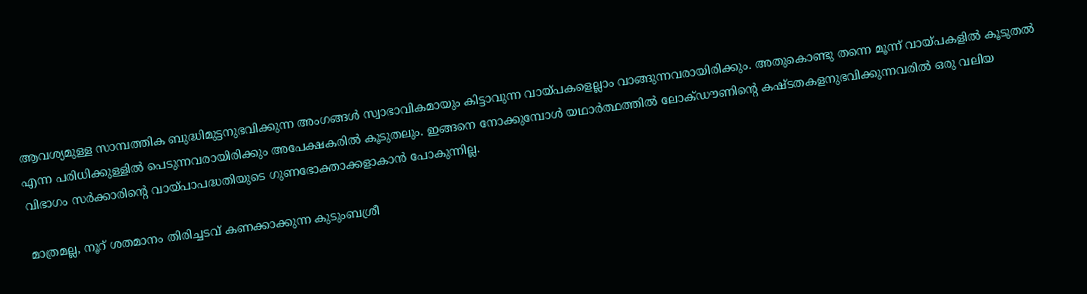ആവശ്യമുള്ള സാമ്പത്തിക ബുദ്ധിമുട്ടനുഭവിക്കുന്ന അംഗങ്ങള്‍ സ്വാഭാവികമായും കിട്ടാവുന്ന വായ്‌പകളെല്ലാം വാങ്ങുന്നവരായിരിക്കും. അതുകൊണ്ടു തന്നെ മൂന്ന് വായ്‌പകളില്‍ കൂടുതല്‍ എന്ന പരിധിക്കുള്ളില്‍ പെടുന്നവരായിരിക്കും അപേക്ഷകരില്‍ കൂടുതലും. ഇങ്ങനെ നോക്കുമ്പോള്‍ യഥാര്‍ത്ഥത്തില്‍ ലോക്ഡൗണിന്റെ കഷ്ടതകളനുഭവിക്കുന്നവരില്‍ ഒരു വലിയ വിഭാഗം സര്‍ക്കാരിന്റെ വായ്‌പാപദ്ധതിയുടെ ഗുണഭോക്താക്കളാകാന്‍ പോകുന്നില്ല.

മാത്രമല്ല, നൂറ് ശതമാനം തിരിച്ചടവ് കണക്കാക്കുന്ന കുടുംബശ്രീ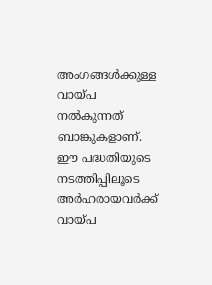അംഗങ്ങള്‍ക്കുള്ള വായ്‌പ നല്‍കുന്നത് ബാങ്കുകളാണ്. ഈ പദ്ധതിയുടെ നടത്തിപ്പിലൂടെ അര്‍ഹരായവര്‍ക്ക് വായ്‌പ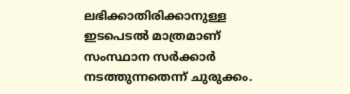ലഭിക്കാതിരിക്കാനുള്ള ഇടപെടല്‍ മാത്രമാണ് സംസ്ഥാന സര്‍ക്കാര്‍ നടത്തുന്നതെന്ന് ചുരുക്കം.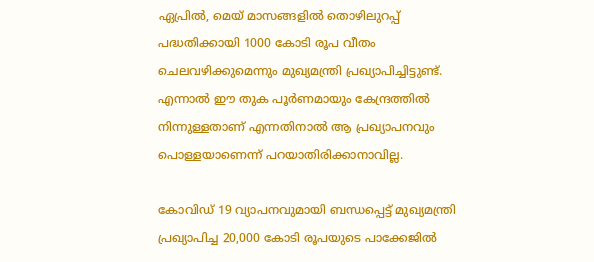ഏപ്രില്‍, മെയ് മാസങ്ങളില്‍ തൊഴിലുറപ്പ് പദ്ധതിക്കായി 1000 കോടി രൂപ വീതം ചെലവഴിക്കുമെന്നും മുഖ്യമന്ത്രി പ്രഖ്യാപിച്ചിട്ടുണ്ട്. എന്നാല്‍ ഈ തുക പൂര്‍ണമായും കേന്ദ്രത്തില്‍ നിന്നുള്ളതാണ് എന്നതിനാല്‍ ആ പ്രഖ്യാപനവും പൊള്ളയാണെന്ന് പറയാതിരിക്കാനാവില്ല.

കോവിഡ് 19 വ്യാപനവുമായി ബന്ധപ്പെട്ട് മുഖ്യമന്ത്രി പ്രഖ്യാപിച്ച 20,000 കോടി രൂപയുടെ പാക്കേജില്‍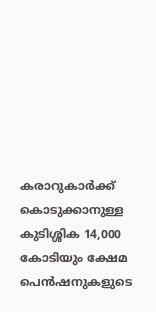കരാറുകാര്‍ക്ക് കൊടുക്കാനുള്ള കുടിശ്ശിക 14,000 കോടിയും ക്ഷേമ പെന്‍ഷനുകളുടെ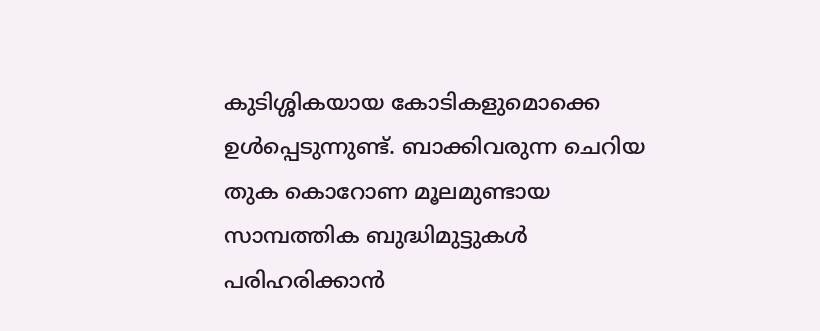കുടിശ്ശികയായ കോടികളുമൊക്കെ ഉള്‍പ്പെടുന്നുണ്ട്. ബാക്കിവരുന്ന ചെറിയ തുക കൊറോണ മൂലമുണ്ടായ സാമ്പത്തിക ബുദ്ധിമുട്ടുകള്‍ പരിഹരിക്കാന്‍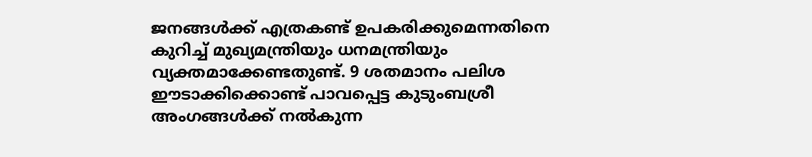ജനങ്ങള്‍ക്ക് എത്രകണ്ട് ഉപകരിക്കുമെന്നതിനെ കുറിച്ച് മുഖ്യമന്ത്രിയും ധനമന്ത്രിയും വ്യക്തമാക്കേണ്ടതുണ്ട്. 9 ശതമാനം പലിശ ഈടാക്കിക്കൊണ്ട് പാവപ്പെട്ട കുടുംബശ്രീ അംഗങ്ങള്‍ക്ക് നല്‍കുന്ന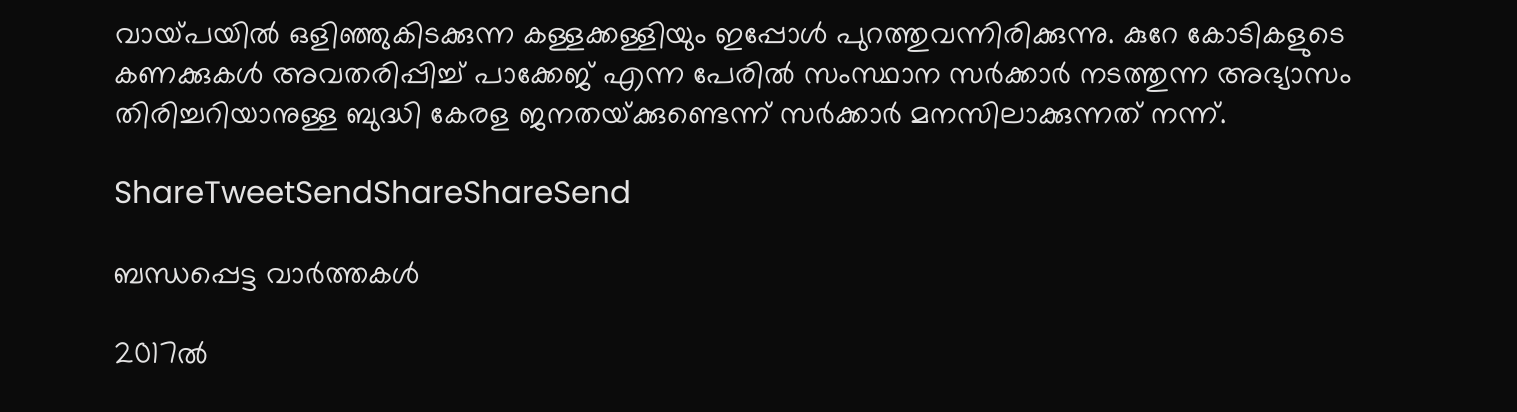വായ്‌പയില്‍ ഒളിഞ്ഞുകിടക്കുന്ന കള്ളക്കള്ളിയും ഇപ്പോള്‍ പുറത്തുവന്നിരിക്കുന്നു. കുറേ കോടികളുടെ കണക്കുകള്‍ അവതരിപ്പിച്ച് പാക്കേജ് എന്ന പേരില്‍ സംസ്ഥാന സര്‍ക്കാര്‍ നടത്തുന്ന അഭ്യാസം തിരിച്ചറിയാനുള്ള ബുദ്ധി കേരള ജനതയ്‌ക്കുണ്ടെന്ന് സര്‍ക്കാര്‍ മനസിലാക്കുന്നത് നന്ന്.

ShareTweetSendShareShareSend

ബന്ധപ്പെട്ട വാര്‍ത്തകള്‍

2017ല്‍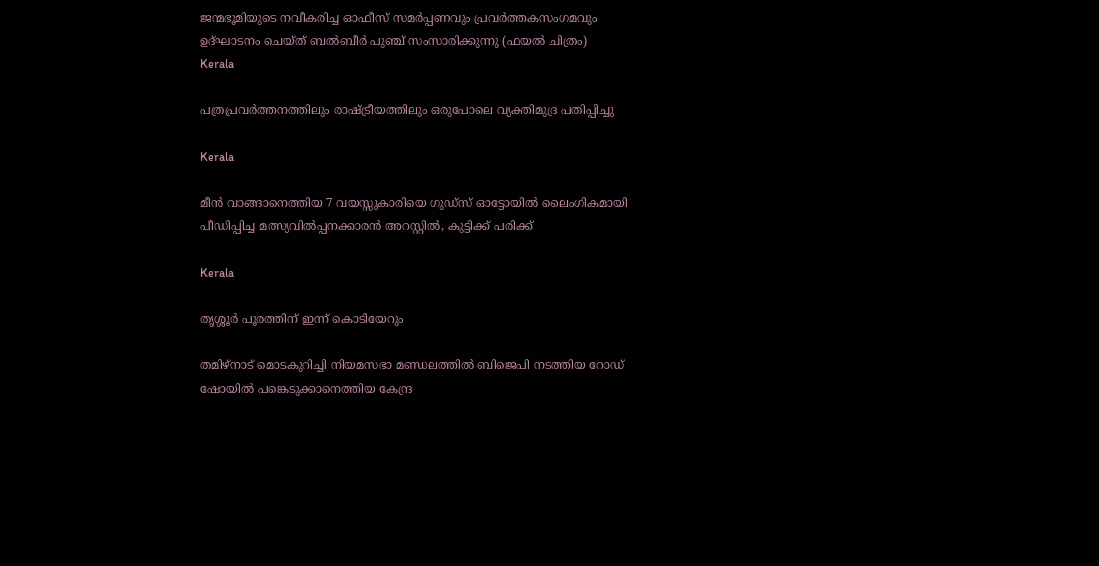ജന്മഭൂമിയുടെ നവീകരിച്ച ഓഫീസ് സമര്‍പ്പണവും പ്രവര്‍ത്തകസംഗമവും ഉദ്ഘാടനം ചെയ്ത് ബല്‍ബീര്‍ പുഞ്ച് സംസാരിക്കുന്നു (ഫയല്‍ ചിത്രം)
Kerala

പത്രപ്രവര്‍ത്തനത്തിലും രാഷ്‌ട്രീയത്തിലും ഒരുപോലെ വ്യക്തിമുദ്ര പതിപ്പിച്ചു

Kerala

മീൻ വാങ്ങാനെത്തിയ 7 വയസ്സുകാരിയെ ഗുഡ്സ് ഓട്ടോയിൽ ലൈംഗികമായി പീഡിപ്പിച്ച മത്സ്യവിൽപ്പനക്കാരൻ അറസ്റ്റിൽ, കുട്ടിക്ക് പരിക്ക്

Kerala

തൃശ്ശൂര്‍ പൂരത്തിന് ഇന്ന് കൊടിയേറും

തമിഴ്‌നാട് മൊടകുറിച്ചി നിയമസഭാ മണ്ഡലത്തില്‍ ബിജെപി നടത്തിയ റോഡ് ഷോയില്‍ പങ്കെടുക്കാനെത്തിയ കേന്ദ്ര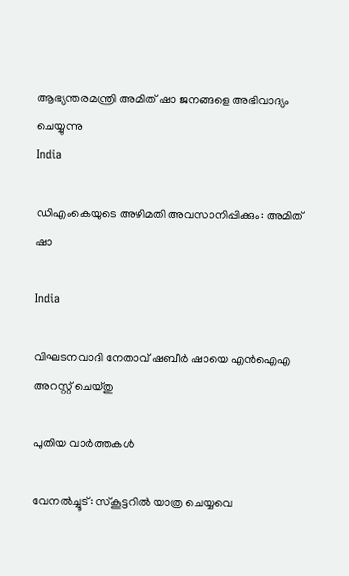ആഭ്യന്തരമന്ത്രി അമിത് ഷാ ജനങ്ങളെ അഭിവാദ്യം ചെയ്യുന്നു
India

ഡിഎംകെയുടെ അഴിമതി അവസാനിപ്പിക്കും: അമിത് ഷാ

India

വിഘടനവാദി നേതാവ് ഷബീര്‍ ഷായെ എന്‍ഐഎ അറസ്റ്റ് ചെയ്തു

പുതിയ വാര്‍ത്തകള്‍

വേനല്‍ച്ചൂട്: സ്കൂട്ടറിൽ യാത്ര ചെയ്യവെ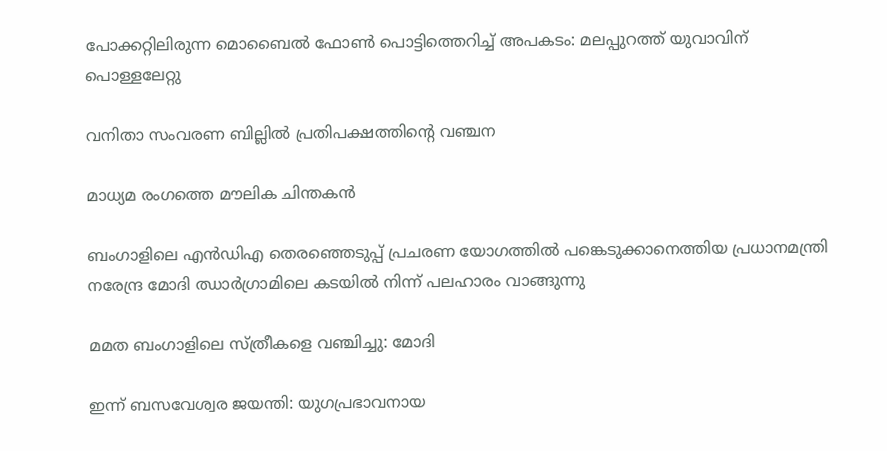പോക്കറ്റിലിരുന്ന മൊബൈല്‍ ഫോണ്‍ പൊട്ടിത്തെറിച്ച് അപകടം: മലപ്പുറത്ത് യുവാവിന് പൊള്ളലേറ്റു

വനിതാ സംവരണ ബില്ലില്‍ പ്രതിപക്ഷത്തിന്റെ വഞ്ചന

മാധ്യമ രംഗത്തെ മൗലിക ചിന്തകന്‍

ബംഗാളിലെ എന്‍ഡിഎ തെരഞ്ഞെടുപ്പ് പ്രചരണ യോഗത്തില്‍ പങ്കെടുക്കാനെത്തിയ പ്രധാനമന്ത്രി നരേന്ദ്ര മോദി ഝാര്‍ഗ്രാമിലെ കടയില്‍ നിന്ന് പലഹാരം വാങ്ങുന്നു

മമത ബംഗാളിലെ സ്ത്രീകളെ വഞ്ചിച്ചു: മോദി

ഇന്ന് ബസവേശ്വര ജയന്തി: യുഗപ്രഭാവനായ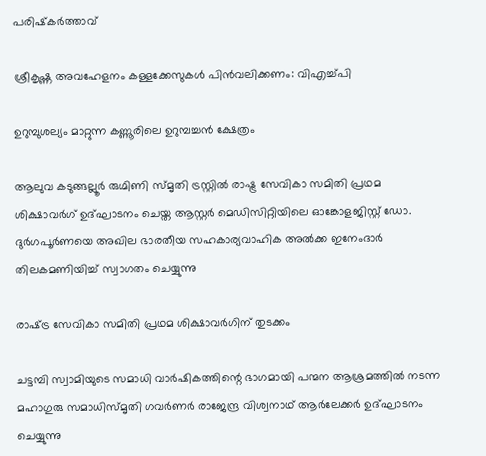പരിഷ്‌കര്‍ത്താവ്

ശ്രീകൃഷ്ണ അവഹേളനം കള്ളക്കേസുകള്‍ പിന്‍വലിക്കണം: വിഎച്ച്പി

ഉറുമ്പുശല്യം മാറ്റുന്ന കണ്ണൂരിലെ ഉറുമ്പച്ചന്‍ ക്ഷേത്രം

ആലുവ കടുങ്ങല്ലൂര്‍ രുഗ്മിണി സ്മൃതി ട്രസ്റ്റില്‍ രാഷ്ട്ര സേവികാ സമിതി പ്രഥമ ശിക്ഷാവര്‍ഗ് ഉദ്ഘാടനം ചെയ്ത ആസ്റ്റര്‍ മെഡിസിറ്റിയിലെ ഓങ്കോളജിസ്റ്റ് ഡോ. ദുര്‍ഗപൂര്‍ണയെ അഖില ഭാരതീയ സഹകാര്യവാഹിക അല്‍ക്ക ഇനേംദാര്‍ തിലകമണിയിച്ച് സ്വാഗതം ചെയ്യുന്നു

രാഷ്‌ട്ര സേവികാ സമിതി പ്രഥമ ശിക്ഷാവര്‍ഗിന് തുടക്കം

ചട്ടമ്പി സ്വാമിയുടെ സമാധി വാര്‍ഷികത്തിന്റെ ഭാഗമായി പന്മന ആശ്രമത്തില്‍ നടന്ന മഹാഗുരു സമാധിസ്മൃതി ഗവര്‍ണര്‍ രാജേന്ദ്ര വിശ്വനാഥ് ആര്‍ലേക്കര്‍ ഉദ്ഘാടനം ചെയ്യുന്നു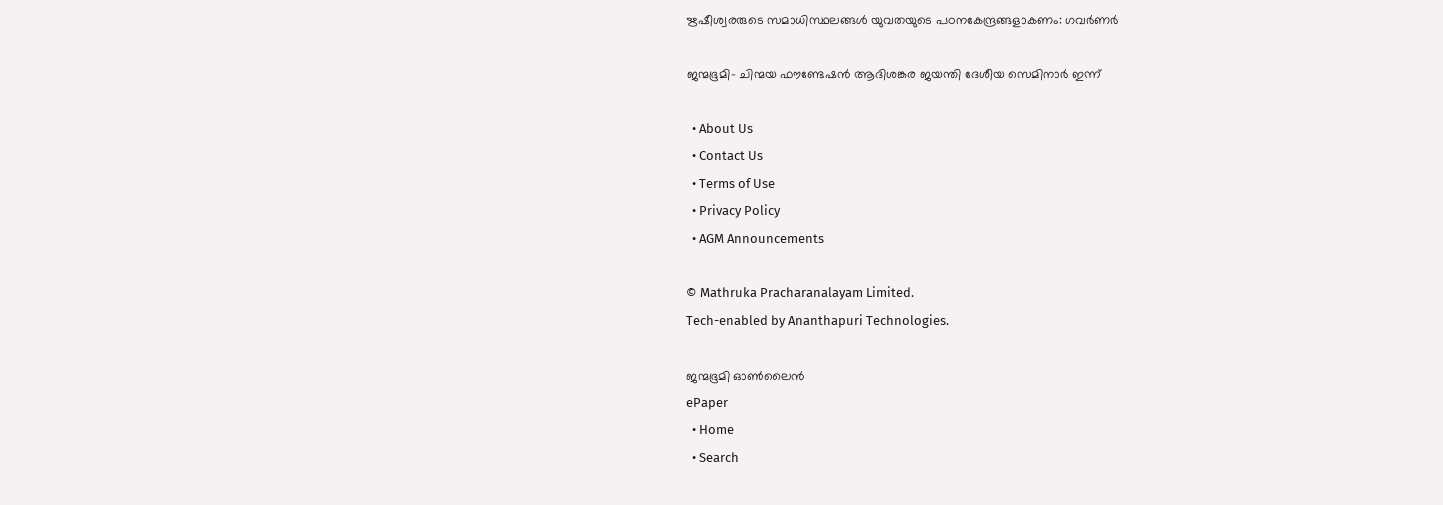ഋഷീശ്വരരുടെ സമാധിസ്ഥലങ്ങള്‍ യുവതയുടെ പഠനകേന്ദ്രങ്ങളാകണം: ഗവര്‍ണര്‍

ജന്മഭൂമി- ചിന്മയ ഫൗണ്ടേഷന്‍ ആദിശങ്കര ജയന്തി ദേശീയ സെമിനാര്‍ ഇന്ന്

  • About Us
  • Contact Us
  • Terms of Use
  • Privacy Policy
  • AGM Announcements

© Mathruka Pracharanalayam Limited.
Tech-enabled by Ananthapuri Technologies.

ജന്മഭൂമി ഓണ്‍ലൈന്‍
ePaper
  • Home
  • Search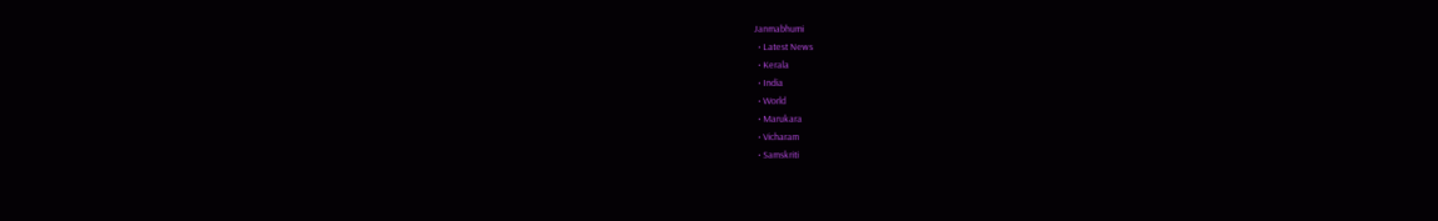Janmabhumi
  • Latest News
  • Kerala
  • India
  • World
  • Marukara
  • Vicharam
  • Samskriti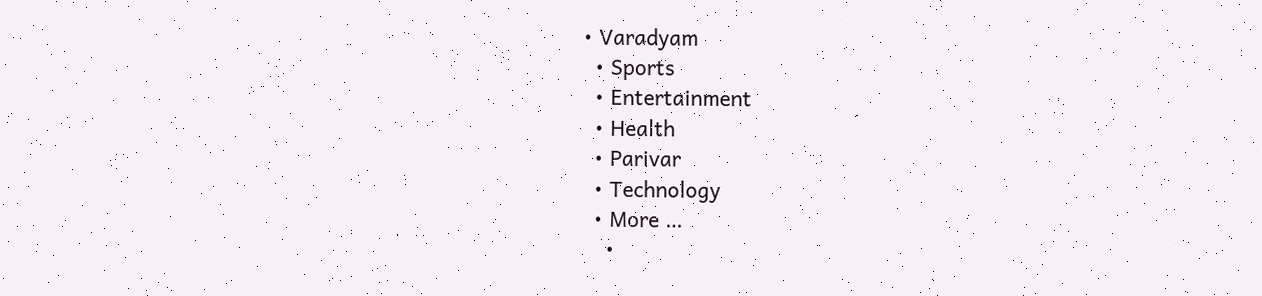• Varadyam
  • Sports
  • Entertainment
  • Health
  • Parivar
  • Technology
  • More …
    •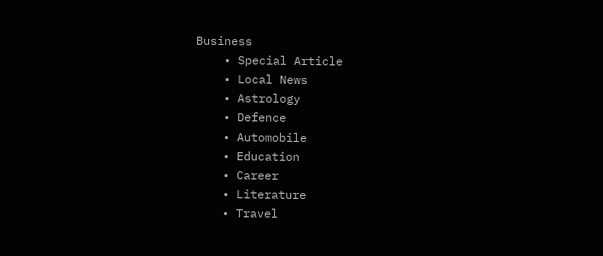Business
    • Special Article
    • Local News
    • Astrology
    • Defence
    • Automobile
    • Education
    • Career
    • Literature
    • Travel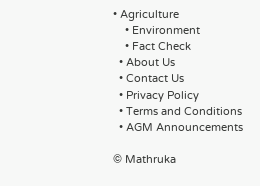• Agriculture
    • Environment
    • Fact Check
  • About Us
  • Contact Us
  • Privacy Policy
  • Terms and Conditions
  • AGM Announcements

© Mathruka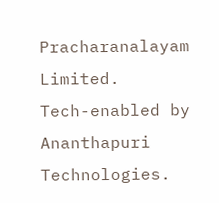Pracharanalayam Limited.
Tech-enabled by Ananthapuri Technologies.